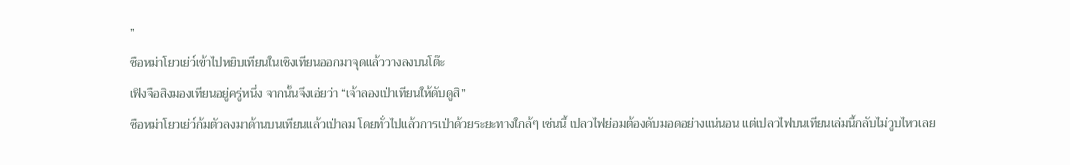”
ซือหม่าโยวเย่ว์เข้าไปหยิบเทียนในเชิงเทียนออกมาจุดแล้ววางลงบนโต๊ะ
เฟิงจือสิงมองเทียนอยู่ครู่หนึ่ง จากนั้นจึงเอ่ยว่า “เจ้าลองเป่าเทียนให้ดับดูสิ”
ซือหม่าโยวเย่ว์ก้มตัวลงมาด้านบนเทียนแล้วเป่าลม โดยทั่วไปแล้วการเป่าด้วยระยะทางใกล้ๆ เช่นนี้ เปลวไฟย่อมต้องดับมอดอย่างแน่นอน แต่เปลวไฟบนเทียนเล่มนี้กลับไม่วูบไหวเลย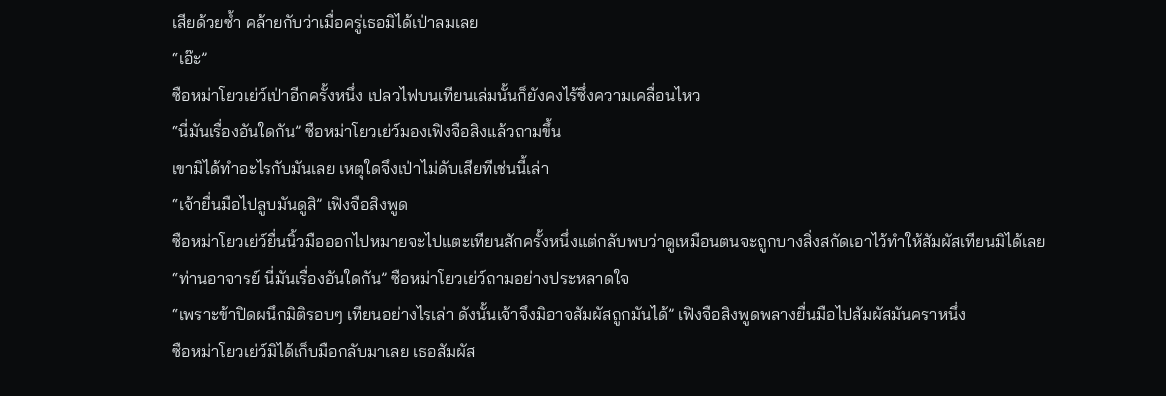เสียด้วยซ้ำ คล้ายกับว่าเมื่อครู่เธอมิได้เป่าลมเลย
“เอ๊ะ”
ซือหม่าโยวเย่ว์เป่าอีกครั้งหนึ่ง เปลวไฟบนเทียนเล่มนั้นก็ยังคงไร้ซึ่งความเคลื่อนไหว
“นี่มันเรื่องอันใดกัน” ซือหม่าโยวเย่ว์มองเฟิงจือสิงแล้วถามขึ้น
เขามิได้ทำอะไรกับมันเลย เหตุใดจึงเป่าไม่ดับเสียทีเช่นนี้เล่า
“เจ้ายื่นมือไปลูบมันดูสิ” เฟิงจือสิงพูด
ซือหม่าโยวเย่ว์ยื่นนิ้วมือออกไปหมายจะไปแตะเทียนสักครั้งหนึ่งแต่กลับพบว่าดูเหมือนตนจะถูกบางสิ่งสกัดเอาไว้ทำให้สัมผัสเทียนมิได้เลย
“ท่านอาจารย์ นี่มันเรื่องอันใดกัน” ซือหม่าโยวเย่ว์ถามอย่างประหลาดใจ
“เพราะข้าปิดผนึกมิติรอบๆ เทียนอย่างไรเล่า ดังนั้นเจ้าจึงมิอาจสัมผัสถูกมันได้” เฟิงจือสิงพูดพลางยื่นมือไปสัมผัสมันคราหนึ่ง
ซือหม่าโยวเย่ว์มิได้เก็บมือกลับมาเลย เธอสัมผัส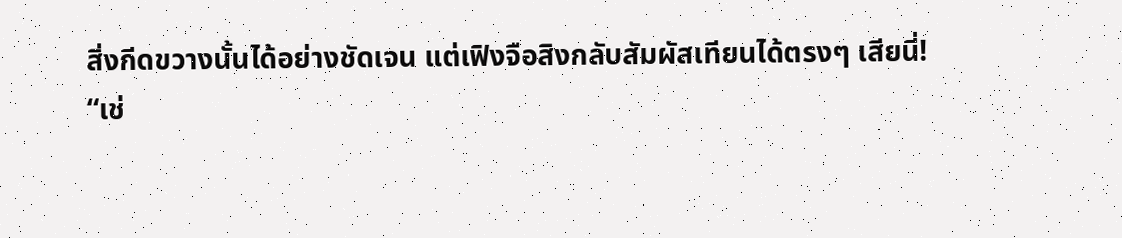สิ่งกีดขวางนั้นได้อย่างชัดเจน แต่เฟิงจือสิงกลับสัมผัสเทียนได้ตรงๆ เสียนี่!
“เช่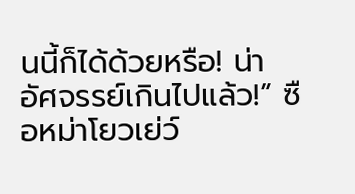นนี้ก็ได้ด้วยหรือ! น่าอัศจรรย์เกินไปแล้ว!” ซือหม่าโยวเย่ว์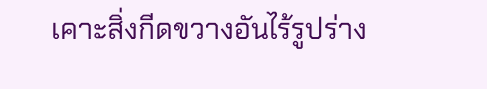เคาะสิ่งกีดขวางอันไร้รูปร่าง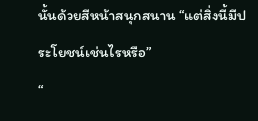นั้นด้วยสีหน้าสนุกสนาน “แต่สิ่งนี้มีประโยชน์เช่นไรหรือ”
“